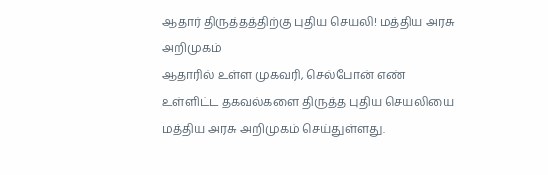ஆதார் திருத்தத்திற்கு புதிய செயலி! மத்திய அரசு அறிமுகம்
ஆதாரில் உள்ள முகவரி, செல்போன் எண் உள்ளிட்ட தகவல்களை திருத்த புதிய செயலியை மத்திய அரசு அறிமுகம் செய்துள்ளது.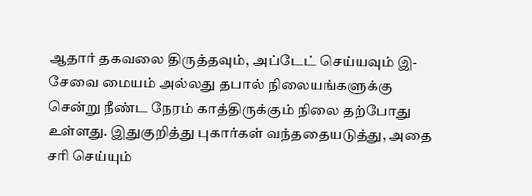ஆதார் தகவலை திருத்தவும், அப்டேட் செய்யவும் இ-சேவை மையம் அல்லது தபால் நிலையங்களுக்கு சென்று நீண்ட நேரம் காத்திருக்கும் நிலை தற்போது உள்ளது. இதுகுறித்து புகார்கள் வந்ததையடுத்து, அதை சரி செய்யும்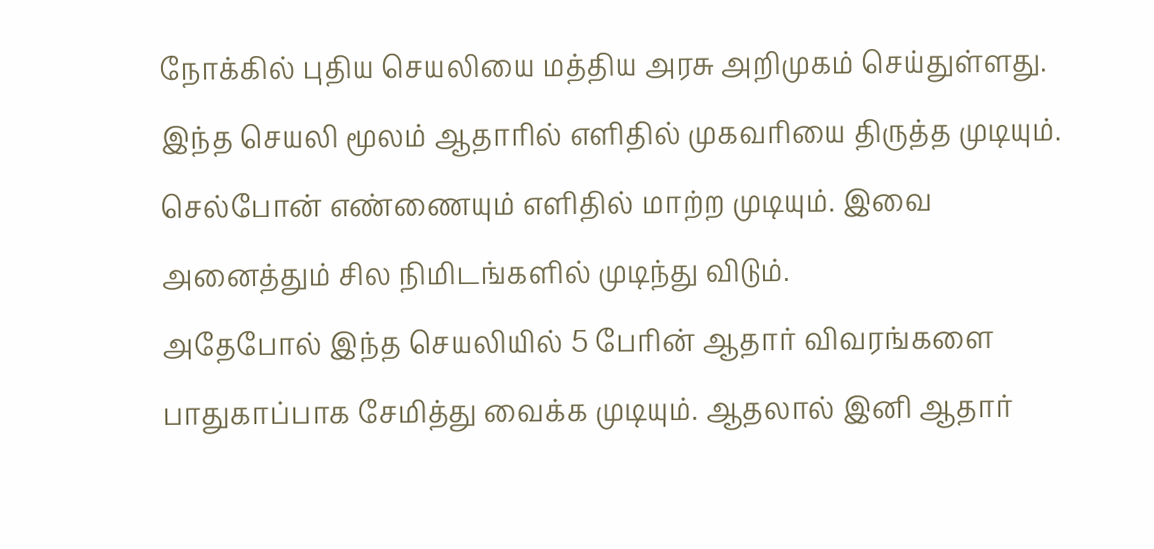நோக்கில் புதிய செயலியை மத்திய அரசு அறிமுகம் செய்துள்ளது.
இந்த செயலி மூலம் ஆதாரில் எளிதில் முகவரியை திருத்த முடியும். செல்போன் எண்ணையும் எளிதில் மாற்ற முடியும். இவை அனைத்தும் சில நிமிடங்களில் முடிந்து விடும்.
அதேபோல் இந்த செயலியில் 5 பேரின் ஆதார் விவரங்களை பாதுகாப்பாக சேமித்து வைக்க முடியும். ஆதலால் இனி ஆதார்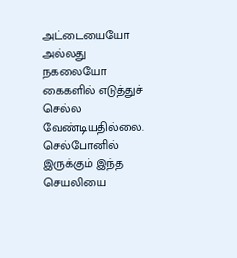அட்டையையோ அல்லது நகலையோ கைகளில் எடுத்துச் செல்ல வேண்டியதில்லை.
செல்போனில் இருக்கும் இந்த செயலியை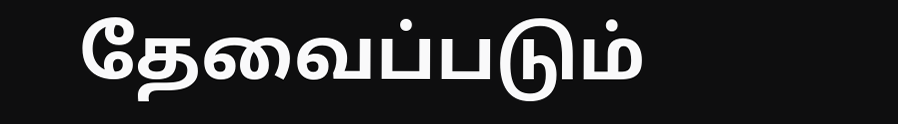தேவைப்படும்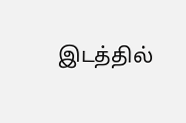இடத்தில்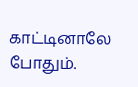காட்டினாலே போதும்.